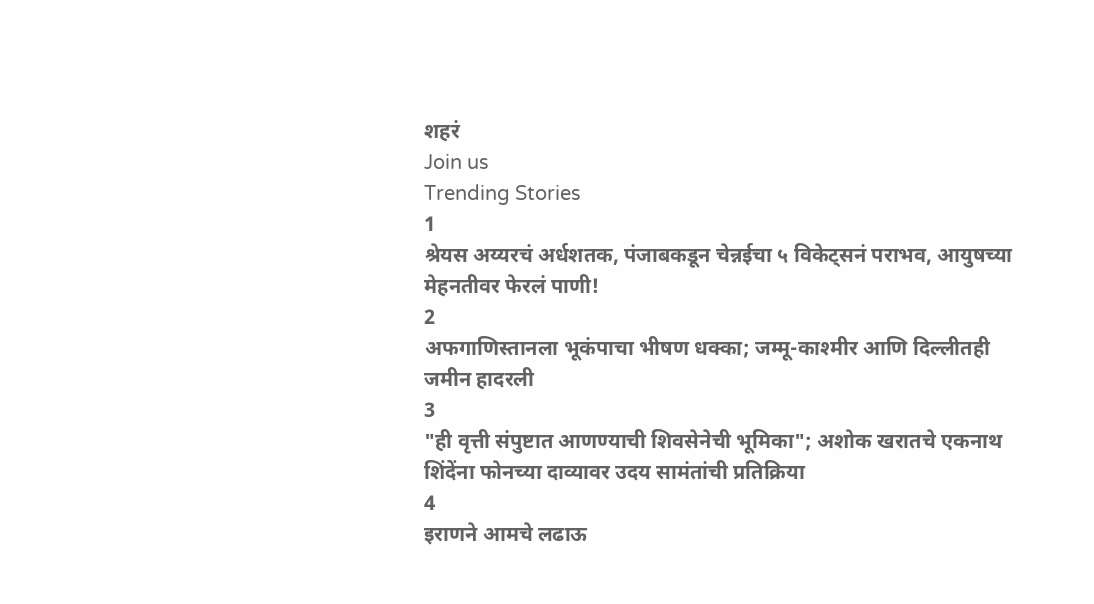शहरं
Join us
Trending Stories
1
श्रेयस अय्यरचं अर्धशतक, पंजाबकडून चेन्नईचा ५ विकेट्सनं पराभव, आयुषच्या मेहनतीवर फेरलं पाणी!
2
अफगाणिस्तानला भूकंपाचा भीषण धक्का; जम्मू-काश्मीर आणि दिल्लीतही जमीन हादरली
3
"ही वृत्ती संपुष्टात आणण्याची शिवसेनेची भूमिका"; अशोक खरातचे एकनाथ शिंदेंना फोनच्या दाव्यावर उदय सामंतांची प्रतिक्रिया
4
इराणने आमचे लढाऊ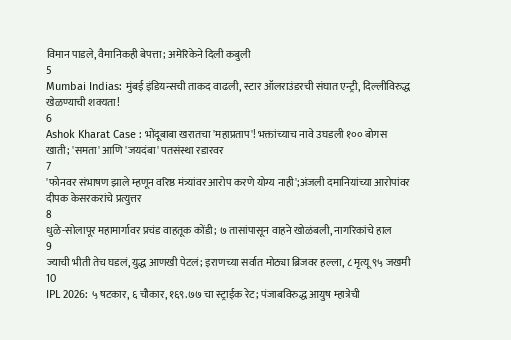विमान पाडले, वैमानिकही बेपत्ता; अमेरिकेने दिली कबुली
5
Mumbai Indias: मुंबई इंडियन्सची ताकद वाढली, स्टार ऑलराउंडरची संघात एन्ट्री, दिल्लीविरुद्ध खेळण्याची शक्यता!
6
Ashok Kharat Case : भोंदूबाबा खरातचा 'महाप्रताप'! भक्तांच्याच नावे उघडली १०० बोगस खाती; 'समता' आणि 'जयदंबा' पतसंस्था रडारवर
7
'फोनवर संभाषण झाले म्हणून वरिष्ठ मंत्र्यांवर आरोप करणे योग्य नाही';अंजली दमानियांच्या आरोपांवर दीपक केसरकरांचे प्रत्युत्तर
8
धुळे-सोलापूर महामार्गावर प्रचंड वाहतूक कोंडी; ७ तासांपासून वाहने खोळंबली, नागरिकांचे हाल
9
ज्याची भीती तेच घडलं, युद्ध आणखी पेटलं; इराणच्या सर्वात मोठ्या ब्रिजवर हल्ला, ८ मृत्यू ९५ जखमी
10
IPL 2026: ५ षटकार, ६ चौकार, १६९.७७ चा स्ट्राईक रेट; पंजाबविरुद्ध आयुष म्हात्रेची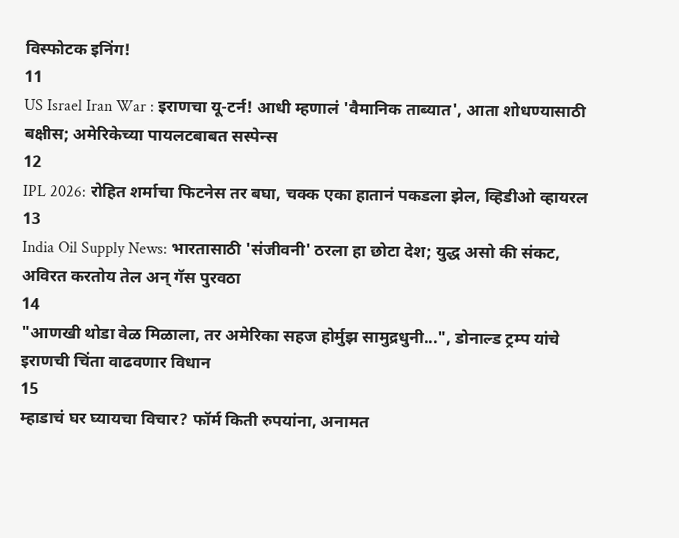विस्फोटक इनिंग!
11
US Israel Iran War : इराणचा यू-टर्न! आधी म्हणालं 'वैमानिक ताब्यात', आता शोधण्यासाठी बक्षीस; अमेरिकेच्या पायलटबाबत सस्पेन्स
12
IPL 2026: रोहित शर्माचा फिटनेस तर बघा, चक्क एका हातानं पकडला झेल, व्हिडीओ व्हायरल
13
India Oil Supply News: भारतासाठी 'संजीवनी' ठरला हा छोटा देश; युद्ध असो की संकट, अविरत करतोय तेल अन् गॅस पुरवठा
14
"आणखी थोडा वेळ मिळाला, तर अमेरिका सहज होर्मुझ सामुद्रधुनी...", डोनाल्ड ट्रम्प यांचे इराणची चिंता वाढवणार विधान
15
म्हाडाचं घर घ्यायचा विचार? फॉर्म किती रुपयांना, अनामत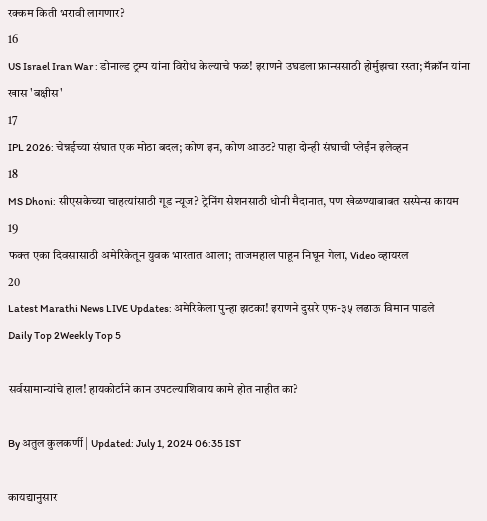रक्कम किती भरावी लागणार?
16
US Israel Iran War : डोनाल्ड ट्रम्प यांना विरोध केल्याचे फळ! इराणने उघडला फ्रान्ससाठी होर्मुझचा रस्ता; मॅक्रॉन यांना खास 'बक्षीस'
17
IPL 2026: चेन्नईच्या संघात एक मोठा बदल; कोण इन, कोण आउट? पाहा दोन्ही संघाची प्लेईंन इलेव्हन
18
MS Dhoni: सीएसकेच्या चाहत्यांसाठी गूड न्यूज? ट्रेनिंग सेशनसाठी धोनी मैदानात, पण खेळण्याबाबत सस्पेन्स कायम
19
फक्त एका दिवसासाठी अमेरिकेतून युवक भारतात आला; ताजमहाल पाहून निघून गेला, Video व्हायरल
20
Latest Marathi News LIVE Updates: अमेरिकेला पुन्हा झटका! इराणने दुसरे एफ-३५ लढाऊ विमान पाडले
Daily Top 2Weekly Top 5

सर्वसामान्यांचे हाल! हायकोर्टाने कान उपटल्याशिवाय कामे होत नाहीत का?

By अतुल कुलकर्णी | Updated: July 1, 2024 06:35 IST

कायद्यानुसार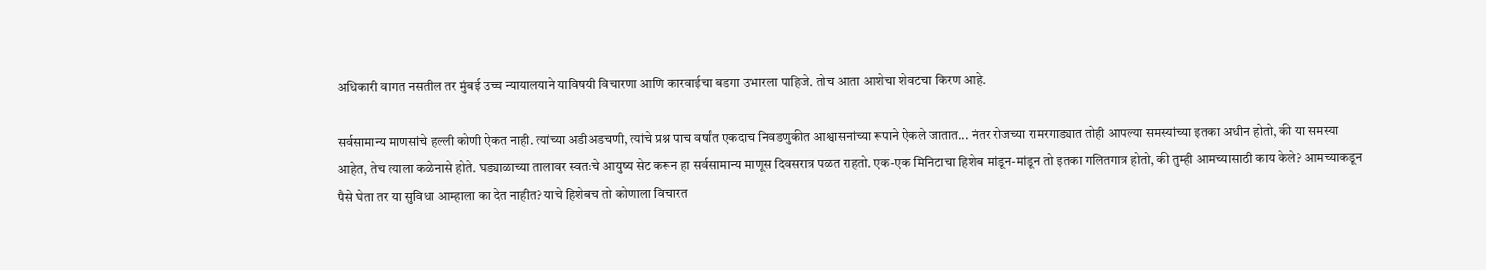अधिकारी वागत नसतील तर मुंबई उच्च न्यायालयाने याविषयी विचारणा आणि कारवाईचा बडगा उभारला पाहिजे. तोच आता आशेचा शेवटचा किरण आहे.

सर्वसामान्य माणसांचे हल्ली कोणी ऐकत नाही. त्यांच्या अडीअडचणी, त्यांचे प्रश्न पाच वर्षांत एकदाच निवडणुकीत आश्वासनांच्या रूपाने ऐकले जातात... नंतर रोजच्या रामरगाड्यात तोही आपल्या समस्यांच्या इतका अधीन होतो, की या समस्या आहेत, तेच त्याला कळेनासे होते. घड्याळाच्या तालावर स्वतःचे आयुष्य सेट करून हा सर्वसामान्य माणूस दिवसरात्र पळत राहतो. एक-एक मिनिटाचा हिशेब मांडून-मांडून तो इतका गलितगात्र होतो, की तुम्ही आमच्यासाठी काय केले? आमच्याकडून पैसे घेता तर या सुविधा आम्हाला का देत नाहीत? याचे हिशेबच तो कोणाला विचारत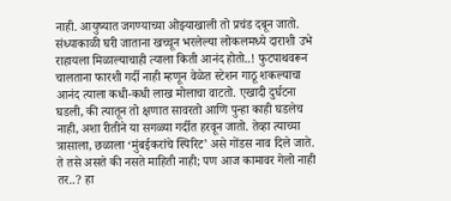नाही. आयुष्यात जगण्याच्या ओझ्याखाली तो प्रचंड दबून जातो. संध्याकाळी घरी जाताना खच्चून भरलेल्या लोकलमध्ये दाराशी उभे राहायला मिळाल्याचाही त्याला किती आनंद होतो..! फुटपाथवरून चालताना फारशी गर्दी नाही म्हणून वेळेत स्टेशन गाठू शकल्याचा आनंद त्याला कधी-कधी लाख मोलाचा वाटतो. एखादी दुर्घटना घडली, की त्यातून तो क्षणात सावरतो आणि पुन्हा काही घडलेच नाही, अशा रीतीने या सगळ्या गर्दीत हरवून जातो. तेव्हा त्याच्या त्रासाला, छळाला ‘मुंबईकरांचे स्पिरिट’ असे गोंडस नाव दिले जाते. ते तसे असते की नसते माहिती नाही; पण आज कामावर गेलो नाही तर..? हा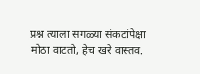प्रश्न त्याला सगळ्या संकटांपेक्षा मोठा वाटतो, हेच खरे वास्तव.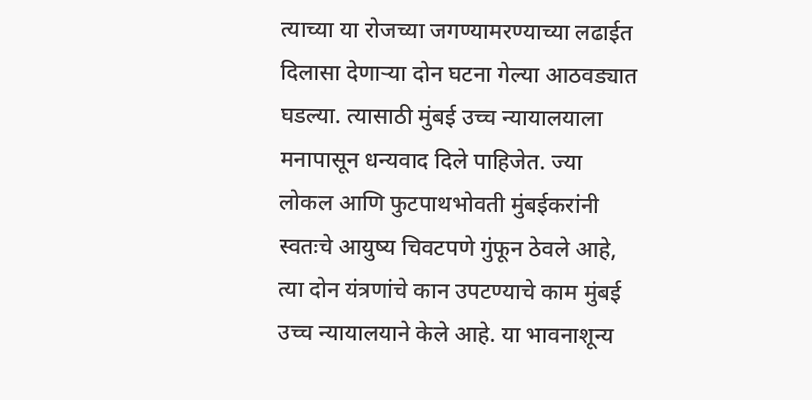त्याच्या या रोजच्या जगण्यामरण्याच्या लढाईत दिलासा देणाऱ्या दोन घटना गेल्या आठवड्यात घडल्या. त्यासाठी मुंबई उच्च न्यायालयाला मनापासून धन्यवाद दिले पाहिजेत. ज्या लोकल आणि फुटपाथभोवती मुंबईकरांनी स्वतःचे आयुष्य चिवटपणे गुंफून ठेवले आहे, त्या दोन यंत्रणांचे कान उपटण्याचे काम मुंबई उच्च न्यायालयाने केले आहे. या भावनाशून्य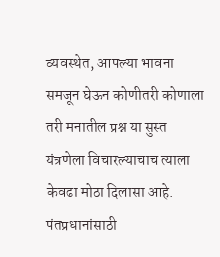व्यवस्थेत, आपल्या भावना समजून घेऊन कोणीतरी कोणाला तरी मनातील प्रश्न या सुस्त यंत्रणेला विचारल्याचाच त्याला केवढा मोठा दिलासा आहे. पंतप्रधानांसाठी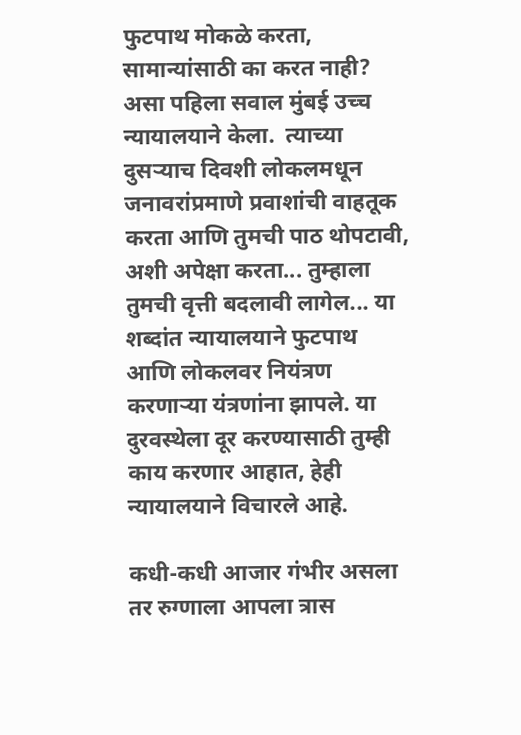फुटपाथ मोकळे करता, सामान्यांसाठी का करत नाही? असा पहिला सवाल मुंबई उच्च न्यायालयाने केला.  त्याच्या दुसऱ्याच दिवशी लोकलमधून जनावरांप्रमाणे प्रवाशांची वाहतूक करता आणि तुमची पाठ थोपटावी, अशी अपेक्षा करता... तुम्हाला तुमची वृत्ती बदलावी लागेल... या शब्दांत न्यायालयाने फुटपाथ आणि लोकलवर नियंत्रण करणाऱ्या यंत्रणांना झापले. या दुरवस्थेला दूर करण्यासाठी तुम्ही काय करणार आहात, हेही न्यायालयाने विचारले आहे.

कधी-कधी आजार गंभीर असला तर रुग्णाला आपला त्रास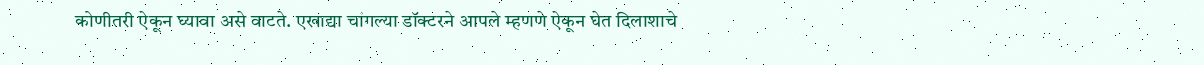कोणीतरी ऐकून घ्यावा असे वाटते. एखाद्या चांगल्या डॉक्टरने आपले म्हणणे ऐकून घेत दिलाशाचे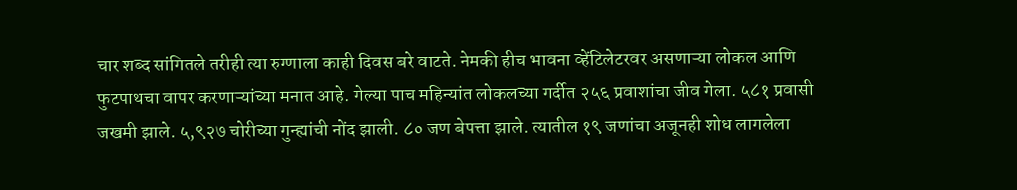चार शब्द सांगितले तरीही त्या रुग्णाला काही दिवस बरे वाटते. नेमकी हीच भावना व्हेंटिलेटरवर असणाऱ्या लोकल आणि फुटपाथचा वापर करणाऱ्यांच्या मनात आहे. गेल्या पाच महिन्यांत लोकलच्या गर्दीत २५६ प्रवाशांचा जीव गेला. ५८१ प्रवासी जखमी झाले. ५,९२७ चोरीच्या गुन्ह्यांची नोंद झाली. ८० जण बेपत्ता झाले. त्यातील १९ जणांचा अजूनही शोध लागलेला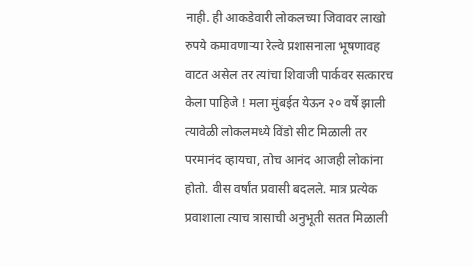नाही. ही आकडेवारी लोकलच्या जिवावर लाखो रुपये कमावणाऱ्या रेल्वे प्रशासनाला भूषणावह वाटत असेल तर त्यांचा शिवाजी पार्कवर सत्कारच केला पाहिजे ! मला मुंबईत येऊन २० वर्षे झाली त्यावेळी लोकलमध्ये विंडो सीट मिळाली तर परमानंद व्हायचा, तोच आनंद आजही लोकांना होतो. वीस वर्षांत प्रवासी बदलले. मात्र प्रत्येक प्रवाशाला त्याच त्रासाची अनुभूती सतत मिळाली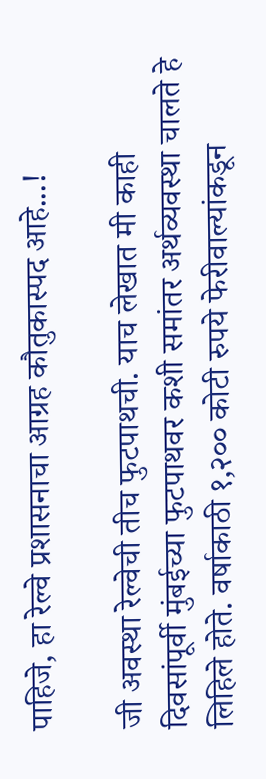पाहिजे, हा रेल्वे प्रशासनाचा आग्रह कौतुकास्पद आहे...!

जी अवस्था रेल्वेची तीच फुटपाथची. याच लेखात मी काही दिवसांपूर्वी मुंबईच्या फुटपाथवर कशी समांतर अर्थव्यवस्था चालते हे लिहिले होते. वर्षाकाठी १,२०० कोटी रुपये फेरीवाल्यांकडून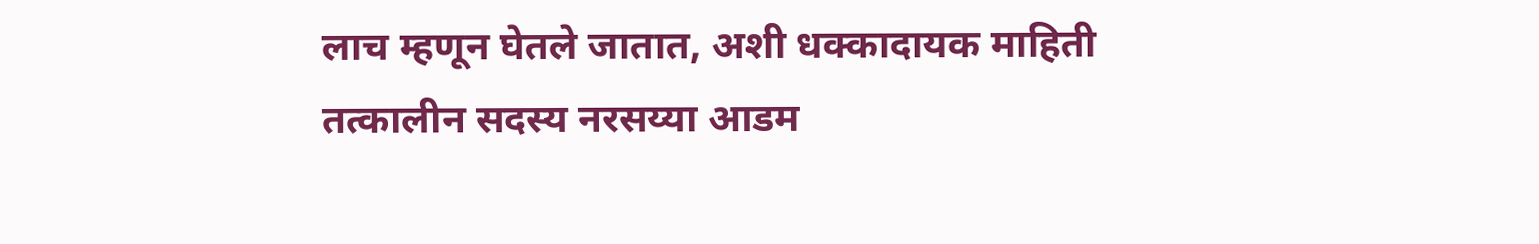लाच म्हणून घेतले जातात, अशी धक्कादायक माहिती तत्कालीन सदस्य नरसय्या आडम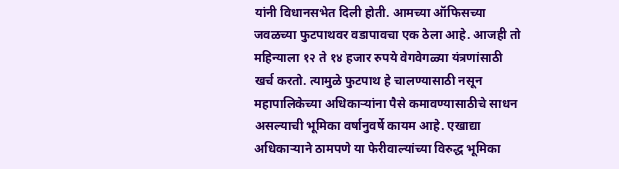यांनी विधानसभेत दिली होती. आमच्या ऑफिसच्या जवळच्या फुटपाथवर वडापावचा एक ठेला आहे. आजही तो महिन्याला १२ ते १४ हजार रुपये वेगवेगळ्या यंत्रणांसाठी खर्च करतो. त्यामुळे फुटपाथ हे चालण्यासाठी नसून महापालिकेच्या अधिकाऱ्यांना पैसे कमावण्यासाठीचे साधन असल्याची भूमिका वर्षानुवर्षे कायम आहे. एखाद्या अधिकाऱ्याने ठामपणे या फेरीवाल्यांच्या विरुद्ध भूमिका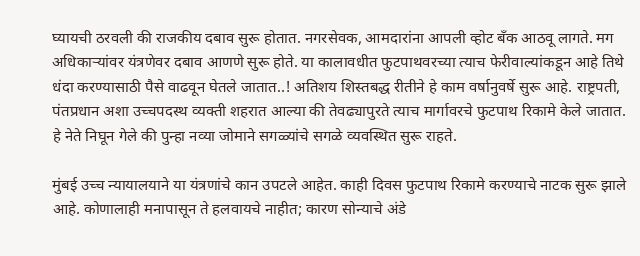घ्यायची ठरवली की राजकीय दबाव सुरू होतात. नगरसेवक, आमदारांना आपली व्होट बँक आठवू लागते. मग अधिकाऱ्यांवर यंत्रणेवर दबाव आणणे सुरू होते. या कालावधीत फुटपाथवरच्या त्याच फेरीवाल्यांकडून आहे तिथे धंदा करण्यासाठी पैसे वाढवून घेतले जातात..! अतिशय शिस्तबद्ध रीतीने हे काम वर्षानुवर्षे सुरू आहे. राष्ट्रपती, पंतप्रधान अशा उच्चपदस्थ व्यक्ती शहरात आल्या की तेवढ्यापुरते त्याच मार्गावरचे फुटपाथ रिकामे केले जातात. हे नेते निघून गेले की पुन्हा नव्या जोमाने सगळ्यांचे सगळे व्यवस्थित सुरू राहते.

मुंबई उच्च न्यायालयाने या यंत्रणांचे कान उपटले आहेत. काही दिवस फुटपाथ रिकामे करण्याचे नाटक सुरू झाले आहे. कोणालाही मनापासून ते हलवायचे नाहीत; कारण सोन्याचे अंडे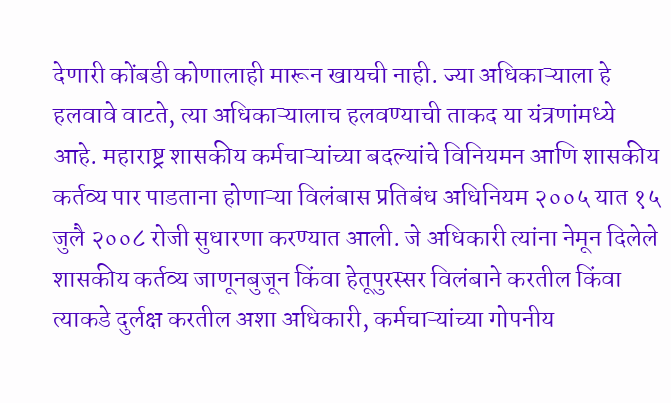देणारी कोंबडी कोणालाही मारून खायची नाही. ज्या अधिकाऱ्याला हे हलवावे वाटते, त्या अधिकाऱ्यालाच हलवण्याची ताकद या यंत्रणांमध्ये आहे. महाराष्ट्र शासकीय कर्मचाऱ्यांच्या बदल्यांचे विनियमन आणि शासकीय कर्तव्य पार पाडताना होणाऱ्या विलंबास प्रतिबंध अधिनियम २००५ यात १५ जुलै २००८ रोजी सुधारणा करण्यात आली. जे अधिकारी त्यांना नेमून दिलेले शासकीय कर्तव्य जाणूनबुजून किंवा हेतूपुरस्सर विलंबाने करतील किंवा त्याकडे दुर्लक्ष करतील अशा अधिकारी, कर्मचाऱ्यांच्या गोपनीय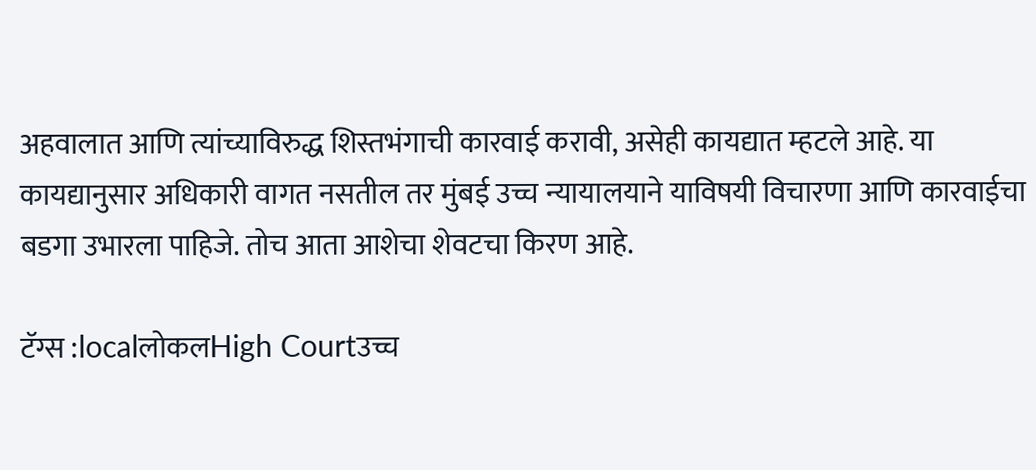अहवालात आणि त्यांच्याविरुद्ध शिस्तभंगाची कारवाई करावी, असेही कायद्यात म्हटले आहे. या कायद्यानुसार अधिकारी वागत नसतील तर मुंबई उच्च न्यायालयाने याविषयी विचारणा आणि कारवाईचा बडगा उभारला पाहिजे. तोच आता आशेचा शेवटचा किरण आहे.

टॅग्स :localलोकलHigh Courtउच्च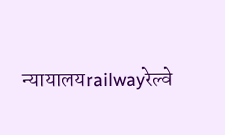न्यायालयrailwayरेल्वे